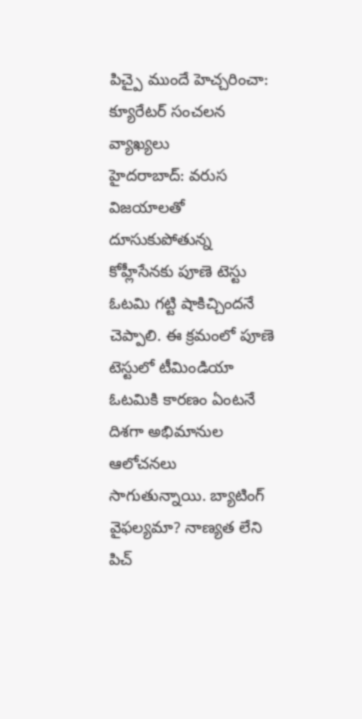పిచ్పై ముందే హెచ్చరించా: క్యూరేటర్ సంచలన వ్యాఖ్యలు
హైదరాబాద్: వరుస విజయాలతో దూసుకుపోతున్న కోహ్లీసేనకు పూణె టెస్టు ఓటమి గట్టి షాకిచ్చిందనే చెప్పాలి. ఈ క్రమంలో పూణె టెస్టులో టీమిండియా ఓటమికి కారణం ఏంటనే దిశగా అభిమానుల ఆలోచనలు సాగుతున్నాయి. బ్యాటింగ్ వైఫల్యమా? నాణ్యత లేని పిచ్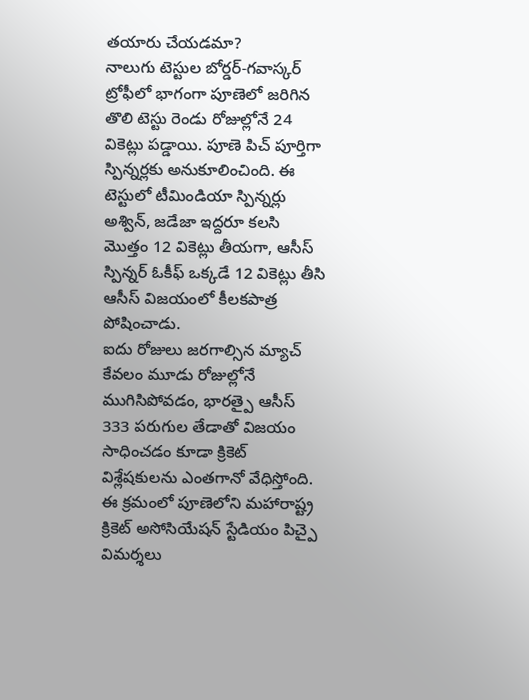తయారు చేయడమా?
నాలుగు టెస్టుల బోర్డర్-గవాస్కర్ ట్రోఫీలో భాగంగా పూణెలో జరిగిన తొలి టెస్టు రెండు రోజుల్లోనే 24 వికెట్లు పడ్డాయి. పూణె పిచ్ పూర్తిగా స్పిన్నర్లకు అనుకూలించింది. ఈ టెస్టులో టీమిండియా స్పిన్నర్లు అశ్విన్, జడేజా ఇద్దరూ కలసి మొత్తం 12 వికెట్లు తీయగా, ఆసీస్ స్పిన్నర్ ఓకీఫ్ ఒక్కడే 12 వికెట్లు తీసి ఆసీస్ విజయంలో కీలకపాత్ర పోషించాడు.
ఐదు రోజులు జరగాల్సిన మ్యాచ్ కేవలం మూడు రోజుల్లోనే ముగిసిపోవడం, భారత్పై ఆసీస్ 333 పరుగుల తేడాతో విజయం సాధించడం కూడా క్రికెట్ విశ్లేషకులను ఎంతగానో వేధిస్తోంది. ఈ క్రమంలో పూణెలోని మహారాష్ట్ర క్రికెట్ అసోసియేషన్ స్టేడియం పిచ్పై విమర్శలు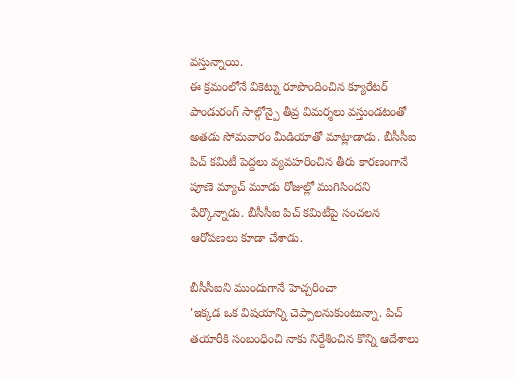వస్తున్నాయి.
ఈ క్రమంలోనే వికెట్ను రూపొందించిన క్యూరేటర్ పాండురంగ్ సాల్గోన్పై తీవ్ర విమర్శలు వస్తుండటంతో అతడు సోమవారం మీడియాతో మాట్లాడాడు. బీసీసీఐ పిచ్ కమిటీ పెద్దలు వ్యవహరించిన తీరు కారణంగానే పూణె మ్యాచ్ మూడు రోజుల్లో ముగిసిందని పేర్కొన్నాడు. బీసీసీఐ పిచ్ కమిటీపై సంచలన ఆరోపణలు కూడా చేశాడు.

బీసీసీఐని ముందుగానే హెచ్చరించా
'ఇక్కడ ఒక విషయాన్ని చెప్పాలనుకుంటున్నా. పిచ్ తయారీకి సంబంధించి నాకు నిర్దేశించిన కొన్ని ఆదేశాలు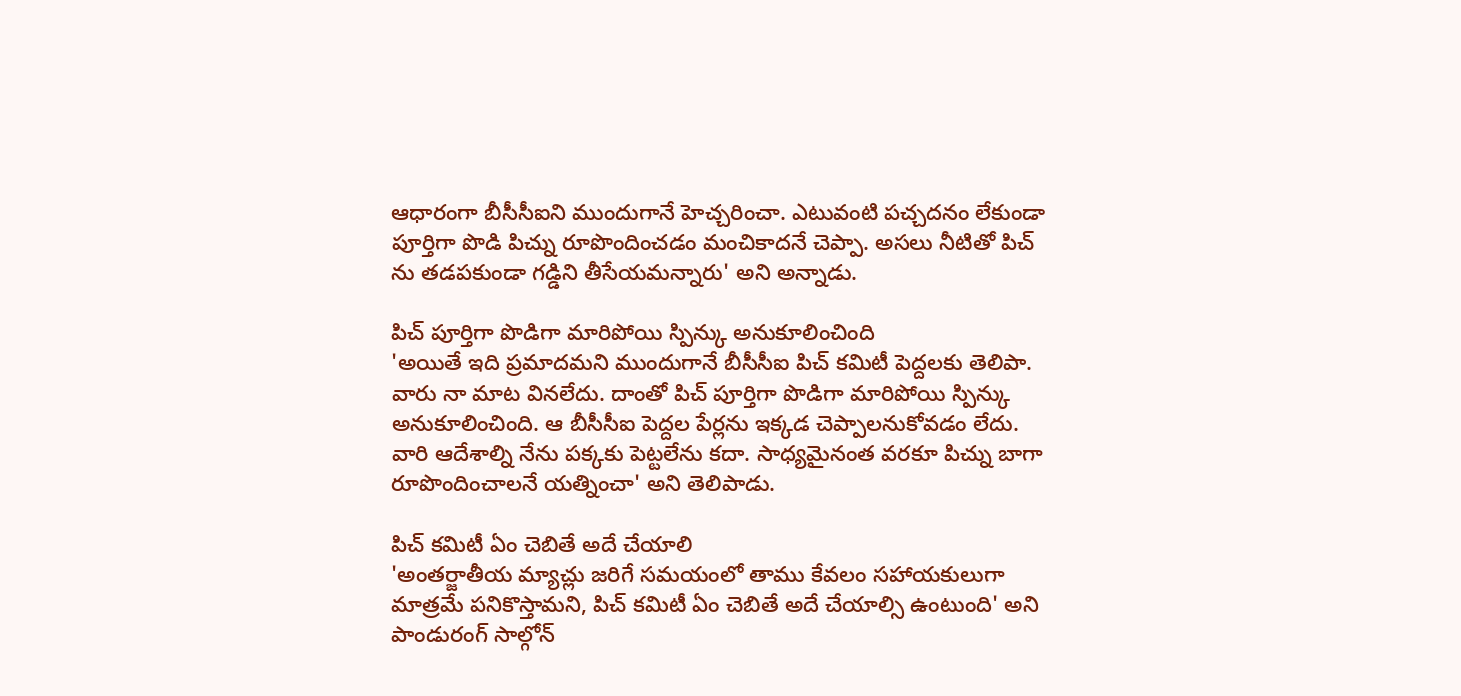ఆధారంగా బీసీసీఐని ముందుగానే హెచ్చరించా. ఎటువంటి పచ్చదనం లేకుండా పూర్తిగా పొడి పిచ్ను రూపొందించడం మంచికాదనే చెప్పా. అసలు నీటితో పిచ్ ను తడపకుండా గడ్డిని తీసేయమన్నారు' అని అన్నాడు.

పిచ్ పూర్తిగా పొడిగా మారిపోయి స్పిన్కు అనుకూలించింది
'అయితే ఇది ప్రమాదమని ముందుగానే బీసీసీఐ పిచ్ కమిటీ పెద్దలకు తెలిపా. వారు నా మాట వినలేదు. దాంతో పిచ్ పూర్తిగా పొడిగా మారిపోయి స్పిన్కు అనుకూలించింది. ఆ బీసీసీఐ పెద్దల పేర్లను ఇక్కడ చెప్పాలనుకోవడం లేదు. వారి ఆదేశాల్ని నేను పక్కకు పెట్టలేను కదా. సాధ్యమైనంత వరకూ పిచ్ను బాగా రూపొందించాలనే యత్నించా' అని తెలిపాడు.

పిచ్ కమిటీ ఏం చెబితే అదే చేయాలి
'అంతర్జాతీయ మ్యాచ్లు జరిగే సమయంలో తాము కేవలం సహాయకులుగా మాత్రమే పనికొస్తామని, పిచ్ కమిటీ ఏం చెబితే అదే చేయాల్సి ఉంటుంది' అని పాండురంగ్ సాల్గోన్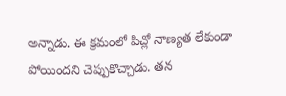అన్నాడు. ఈ క్రమంలో పిచ్లో నాణ్యత లేకుండా పోయిందని చెప్పుకొచ్చాడు. తన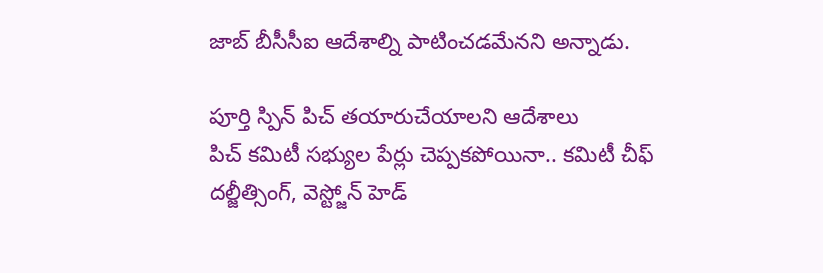జాబ్ బీసీసీఐ ఆదేశాల్ని పాటించడమేనని అన్నాడు.

పూర్తి స్పిన్ పిచ్ తయారుచేయాలని ఆదేశాలు
పిచ్ కమిటీ సభ్యుల పేర్లు చెప్పకపోయినా.. కమిటీ చీఫ్ దల్జీత్సింగ్, వెస్ట్జోన్ హెడ్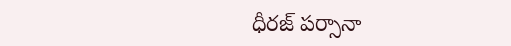ధీరజ్ పర్సానా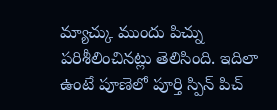మ్యాచ్కు ముందు పిచ్ను పరిశీలించినట్లు తెలిసింది. ఇదిలా ఉంటే పూణెలో పూర్తి స్పిన్ పిచ్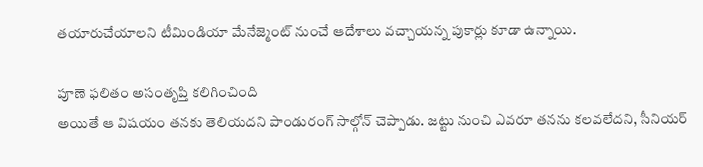తయారుచేయాలని టీమిండియా మేనేజ్మెంట్ నుంచే ఆదేశాలు వచ్చాయన్న పుకార్లు కూడా ఉన్నాయి.

పూణె ఫలితం అసంతృప్తి కలిగించింది
అయితే ఆ విషయం తనకు తెలియదని పాండురంగ్ సాల్గోన్ చెప్పాడు. జట్టు నుంచి ఎవరూ తనను కలవలేదని, సీనియర్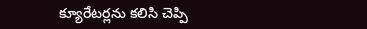క్యూరేటర్లను కలిసి చెప్పి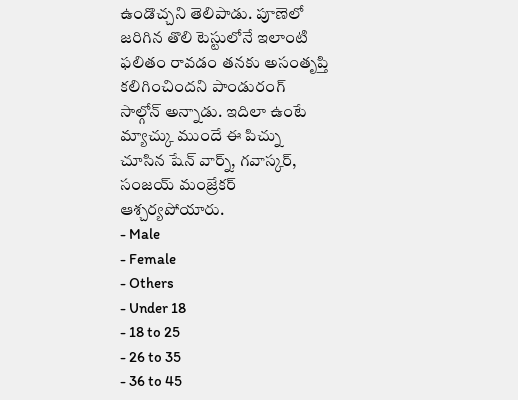ఉండొచ్చని తెలిపాడు. పూణెలో జరిగిన తొలి టెస్టులోనే ఇలాంటి ఫలితం రావడం తనకు అసంతృప్తి కలిగించిందని పాండురంగ్ సాల్గోన్ అన్నాడు. ఇదిలా ఉంటే మ్యాచ్కు ముందే ఈ పిచ్ను చూసిన షేన్ వార్న్, గవాస్కర్, సంజయ్ మంజ్రేకర్ ఆశ్చర్యపోయారు.
- Male
- Female
- Others
- Under 18
- 18 to 25
- 26 to 35
- 36 to 45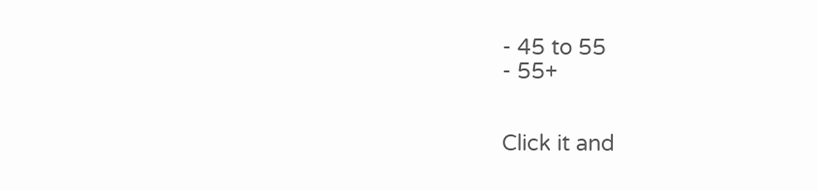- 45 to 55
- 55+


Click it and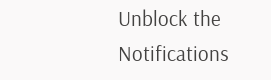Unblock the Notifications